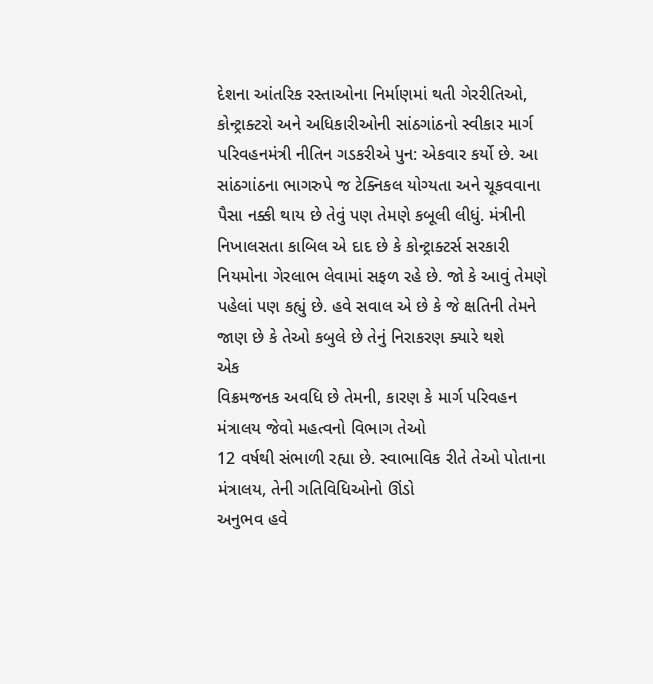દેશના આંતરિક રસ્તાઓના નિર્માણમાં થતી ગેરરીતિઓ, કોન્ટ્રાક્ટરો અને અધિકારીઓની સાંઠગાંઠનો સ્વીકાર માર્ગ પરિવહનમંત્રી નીતિન ગડકરીએ પુન: એકવાર કર્યો છે. આ સાંઠગાંઠના ભાગરુપે જ ટેક્નિકલ યોગ્યતા અને ચૂકવવાના પૈસા નક્કી થાય છે તેવું પણ તેમણે કબૂલી લીધું. મંત્રીની નિખાલસતા કાબિલ એ દાદ છે કે કોન્ટ્રાક્ટર્સ સરકારી નિયમોના ગેરલાભ લેવામાં સફળ રહે છે. જો કે આવું તેમણે પહેલાં પણ કહ્યું છે. હવે સવાલ એ છે કે જે ક્ષતિની તેમને જાણ છે કે તેઓ કબુલે છે તેનું નિરાકરણ ક્યારે થશે
એક
વિક્રમજનક અવધિ છે તેમની, કારણ કે માર્ગ પરિવહન મંત્રાલય જેવો મહત્વનો વિભાગ તેઓ
12 વર્ષથી સંભાળી રહ્યા છે. સ્વાભાવિક રીતે તેઓ પોતાના મંત્રાલય, તેની ગતિવિધિઓનો ઊંડો
અનુભવ હવે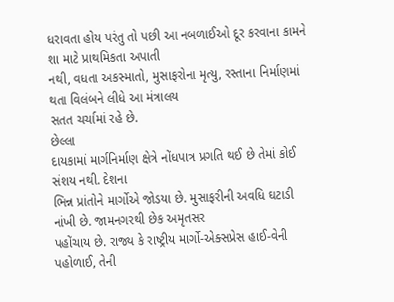ધરાવતા હોય પરંતુ તો પછી આ નબળાઈઓ દૂર કરવાના કામને શા માટે પ્રાથમિકતા અપાતી
નથી, વધતા અકસ્માતો, મુસાફરોના મૃત્યુ, રસ્તાના નિર્માણમાં થતા વિલંબને લીધે આ મંત્રાલય
સતત ચર્ચામાં રહે છે.
છેલ્લા
દાયકામાં માર્ગનિર્માણ ક્ષેત્રે નોંધપાત્ર પ્રગતિ થઈ છે તેમાં કોઈ સંશય નથી. દેશના
ભિન્ન પ્રાંતોને માર્ગોએ જોડયા છે. મુસાફરીની અવધિ ઘટાડી નાંખી છે. જામનગરથી છેક અમૃતસર
પહોંચાય છે. રાજ્ય કે રાષ્ટ્રીય માર્ગો-એક્સપ્રેસ હાઈ-વેની પહોળાઈ, તેની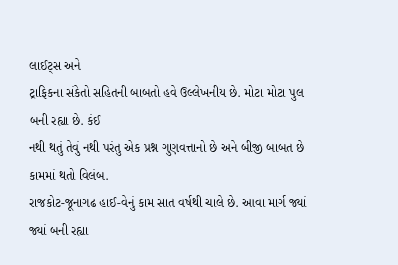લાઈટ્સ અને
ટ્રાફિકના સંકેતો સહિતની બાબતો હવે ઉલ્લેખનીય છે. મોટા મોટા પુલ બની રહ્યા છે. કંઈ
નથી થતું તેવું નથી પરંતુ એક પ્રશ્ન ગુણવત્તાનો છે અને બીજી બાબત છે કામમાં થતો વિલંબ.
રાજકોટ-જૂનાગઢ હાઈ-વેનું કામ સાત વર્ષથી ચાલે છે. આવા માર્ગ જ્યાં જ્યાં બની રહ્યા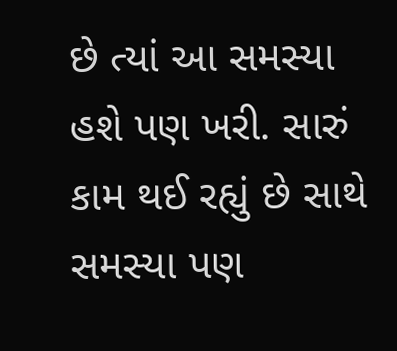છે ત્યાં આ સમસ્યા હશે પણ ખરી. સારું કામ થઈ રહ્યું છે સાથે સમસ્યા પણ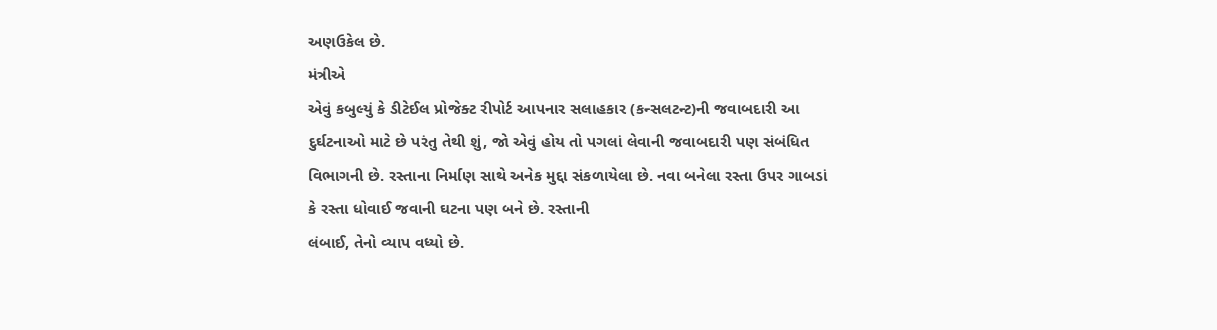અણઉકેલ છે.
મંત્રીએ
એવું કબુલ્યું કે ડીટેઈલ પ્રોજેક્ટ રીપોર્ટ આપનાર સલાહકાર (કન્સલટન્ટ)ની જવાબદારી આ
દુર્ઘટનાઓ માટે છે પરંતુ તેથી શું, જો એવું હોય તો પગલાં લેવાની જવાબદારી પણ સંબંધિત
વિભાગની છે. રસ્તાના નિર્માણ સાથે અનેક મુદ્દા સંકળાયેલા છે. નવા બનેલા રસ્તા ઉપર ગાબડાં
કે રસ્તા ધોવાઈ જવાની ઘટના પણ બને છે. રસ્તાની
લંબાઈ, તેનો વ્યાપ વધ્યો છે.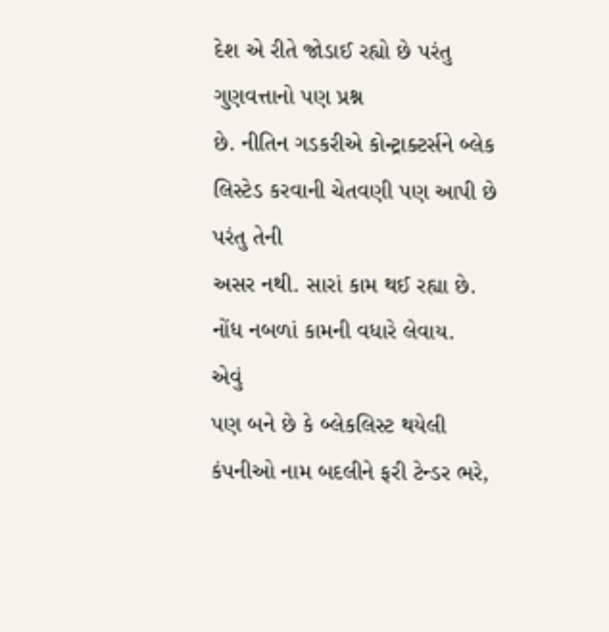દેશ એ રીતે જોડાઈ રહ્યો છે પરંતુ ગુણવત્તાનો પણ પ્રશ્ન
છે. નીતિન ગડકરીએ કોન્ટ્રાક્ટર્સને બ્લેક લિસ્ટેડ કરવાની ચેતવણી પણ આપી છે પરંતુ તેની
અસર નથી. સારાં કામ થઈ રહ્યા છે. નોંધ નબળાં કામની વધારે લેવાય.
એવું
પણ બને છે કે બ્લેકલિસ્ટ થયેલી કંપનીઓ નામ બદલીને ફરી ટેન્ડર ભરે,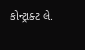કોન્ટ્રાક્ટ લે.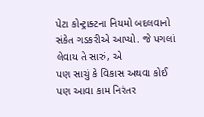પેટા કોન્ટ્રાક્ટના નિયમો બદલવાનો સંકેત ગડકરીએ આપ્યો. જે પગલાં લેવાય તે સારું, એ
પણ સાચું કે વિકાસ અથવા કોઈ પણ આવા કામ નિરંતર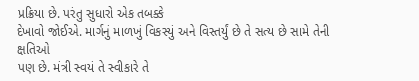પ્રક્રિયા છે. પરંતુ સુધારો એક તબક્કે
દેખાવો જોઈએ. માર્ગનું માળખું વિકસ્યું અને વિસ્તર્યું છે તે સત્ય છે સામે તેની ક્ષતિઓ
પણ છે. મંત્રી સ્વયં તે સ્વીકારે તે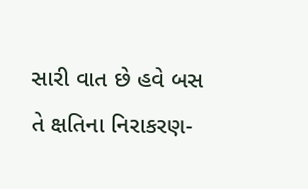સારી વાત છે હવે બસ તે ક્ષતિના નિરાકરણ-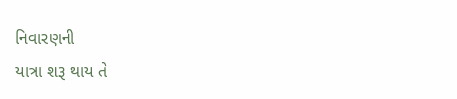નિવારણની
યાત્રા શરૂ થાય તે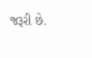જરૂરી છે.